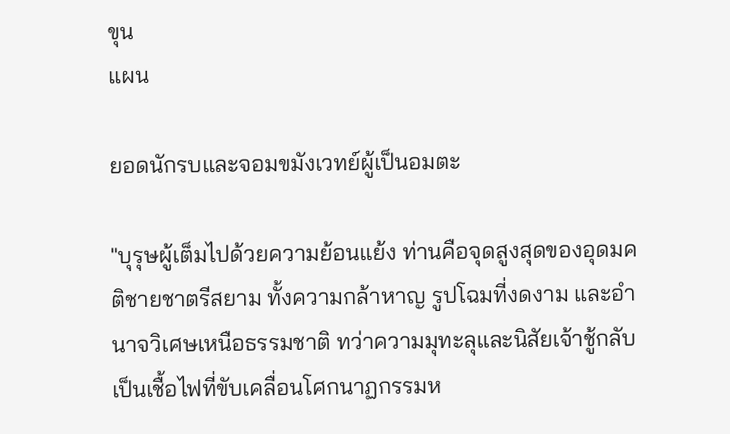ขุน
แผน

ยอดนักรบและจอมขมังเวทย์ผู้เป็นอมตะ

"บุรุษผู้เต็มไปด้วยความย้อนแย้ง ท่านคือจุดสูงสุดของอุดมคติชายชาตรีสยาม ทั้งความกล้าหาญ รูปโฉมที่งดงาม และอำนาจวิเศษเหนือธรรมชาติ ทว่าความมุทะลุและนิสัยเจ้าชู้กลับเป็นเชื้อไฟที่ขับเคลื่อนโศกนาฏกรรมห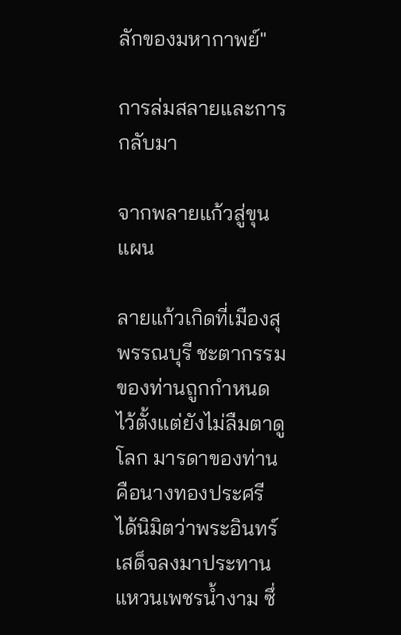ลักของมหากาพย์"

การล่มสลายและการกลับมา

จากพลายแก้วสู่ขุนแผน

ลายแก้วเกิดที่เมืองสุพรรณบุรี ชะตากรรมของท่านถูกกำหนดไว้ตั้งแต่ยังไม่ลืมตาดูโลก มารดาของท่านคือนางทองประศรีได้นิมิตว่าพระอินทร์เสด็จลงมาประทานแหวนเพชรน้ำงาม ซึ่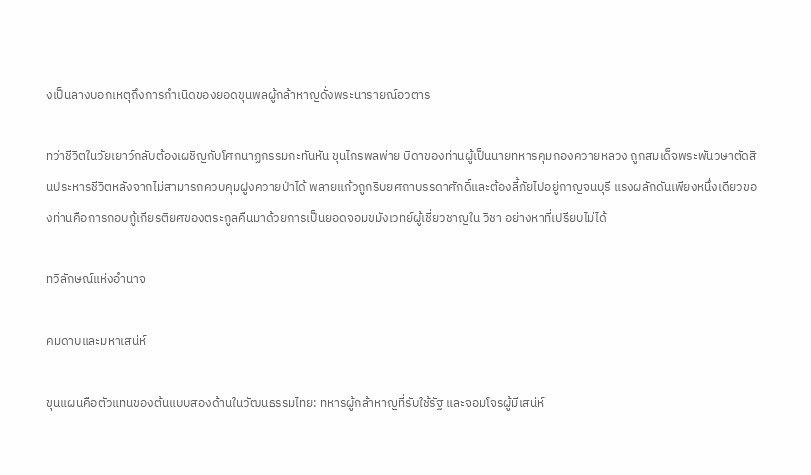งเป็นลางบอกเหตุถึงการกำเนิดของยอดขุนพลผู้กล้าหาญดั่งพระนารายณ์อวตาร

ทว่าชีวิตในวัยเยาว์กลับต้องเผชิญกับโศกนาฏกรรมกะทันหัน ขุนไกรพลพ่าย บิดาของท่านผู้เป็นนายทหารคุมกองควายหลวง ถูกสมเด็จพระพันวษาตัดสินประหารชีวิตหลังจากไม่สามารถควบคุมฝูงควายป่าได้ พลายแก้วถูกริบยศถาบรรดาศักดิ์และต้องลี้ภัยไปอยู่กาญจนบุรี แรงผลักดันเพียงหนึ่งเดียวของท่านคือการกอบกู้เกียรติยศของตระกูลคืนมาด้วยการเป็นยอดจอมขมังเวทย์ผู้เชี่ยวชาญใน วิชา อย่างหาที่เปรียบไม่ได้

ทวิลักษณ์แห่งอำนาจ

คมดาบและมหาเสน่ห์

ขุนแผนคือตัวแทนของต้นแบบสองด้านในวัฒนธรรมไทย: ทหารผู้กล้าหาญที่รับใช้รัฐ และจอมโจรผู้มีเสน่ห์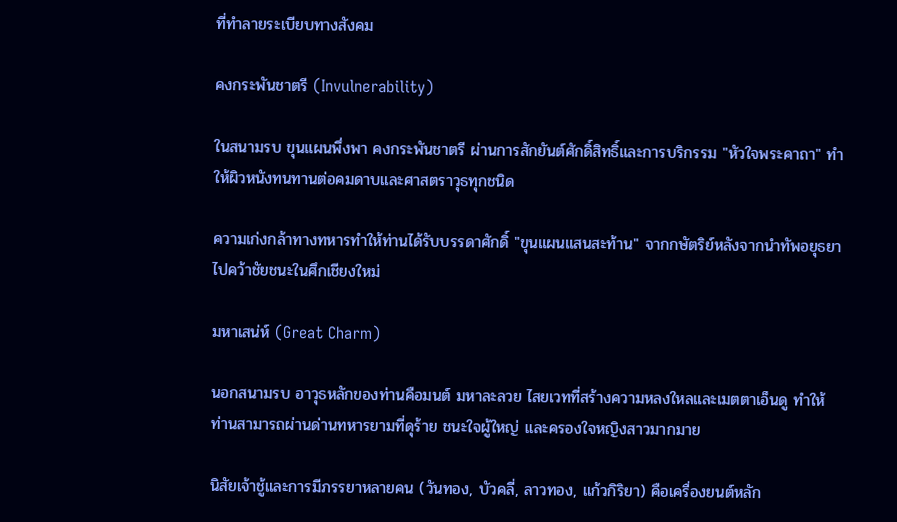ที่ทำลายระเบียบทางสังคม

คงกระพันชาตรี (Invulnerability)

ในสนามรบ ขุนแผนพึ่งพา คงกระพันชาตรี ผ่านการสักยันต์ศักดิ์สิทธิ์และการบริกรรม "หัวใจพระคาถา" ทำให้ผิวหนังทนทานต่อคมดาบและศาสตราวุธทุกชนิด

ความเก่งกล้าทางทหารทำให้ท่านได้รับบรรดาศักดิ์ "ขุนแผนแสนสะท้าน" จากกษัตริย์หลังจากนำทัพอยุธยาไปคว้าชัยชนะในศึกเชียงใหม่

มหาเสน่ห์ (Great Charm)

นอกสนามรบ อาวุธหลักของท่านคือมนต์ มหาละลวย ไสยเวทที่สร้างความหลงใหลและเมตตาเอ็นดู ทำให้ท่านสามารถผ่านด่านทหารยามที่ดุร้าย ชนะใจผู้ใหญ่ และครองใจหญิงสาวมากมาย

นิสัยเจ้าชู้และการมีภรรยาหลายคน (วันทอง, บัวคลี่, ลาวทอง, แก้วกิริยา) คือเครื่องยนต์หลัก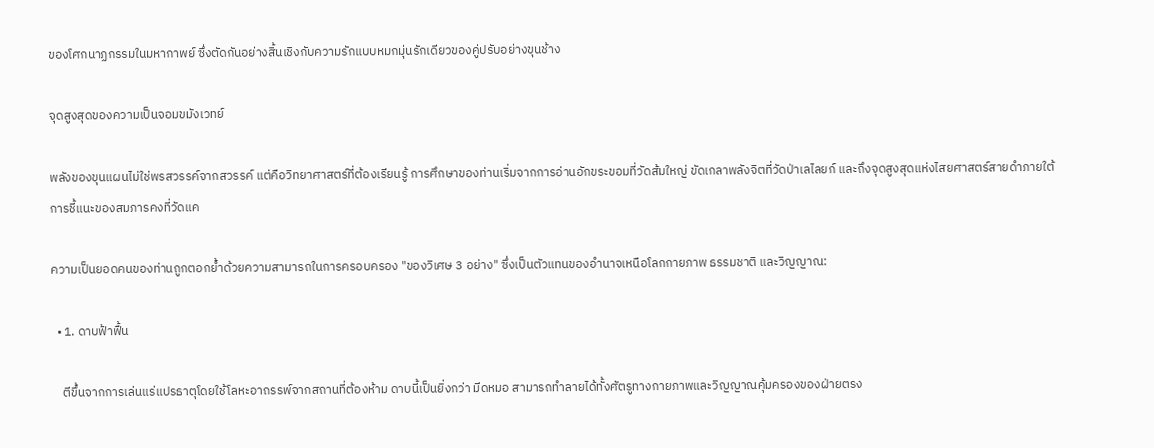ของโศกนาฏกรรมในมหากาพย์ ซึ่งตัดกันอย่างสิ้นเชิงกับความรักแบบหมกมุ่นรักเดียวของคู่ปรับอย่างขุนช้าง

จุดสูงสุดของความเป็นจอมขมังเวทย์

พลังของขุนแผนไม่ใช่พรสวรรค์จากสวรรค์ แต่คือวิทยาศาสตร์ที่ต้องเรียนรู้ การศึกษาของท่านเริ่มจากการอ่านอักขระขอมที่วัดส้มใหญ่ ขัดเกลาพลังจิตที่วัดป่าเลไลยก์ และถึงจุดสูงสุดแห่งไสยศาสตร์สายดำภายใต้การชี้แนะของสมภารคงที่วัดแค

ความเป็นยอดคนของท่านถูกตอกย้ำด้วยความสามารถในการครอบครอง "ของวิเศษ 3 อย่าง" ซึ่งเป็นตัวแทนของอำนาจเหนือโลกกายภาพ ธรรมชาติ และวิญญาณ:

  • 1. ดาบฟ้าฟื้น

    ตีขึ้นจากการเล่นแร่แปรธาตุโดยใช้โลหะอาถรรพ์จากสถานที่ต้องห้าม ดาบนี้เป็นยิ่งกว่า มีดหมอ สามารถทำลายได้ทั้งศัตรูทางกายภาพและวิญญาณคุ้มครองของฝ่ายตรง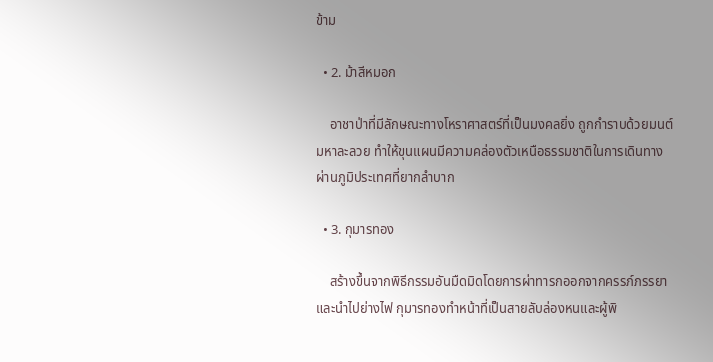ข้าม

  • 2. ม้าสีหมอก

    อาชาป่าที่มีลักษณะทางโหราศาสตร์ที่เป็นมงคลยิ่ง ถูกกำราบด้วยมนต์มหาละลวย ทำให้ขุนแผนมีความคล่องตัวเหนือธรรมชาติในการเดินทางผ่านภูมิประเทศที่ยากลำบาก

  • 3. กุมารทอง

    สร้างขึ้นจากพิธีกรรมอันมืดมิดโดยการผ่าทารกออกจากครรภ์ภรรยาและนำไปย่างไฟ กุมารทองทำหน้าที่เป็นสายลับล่องหนและผู้พิ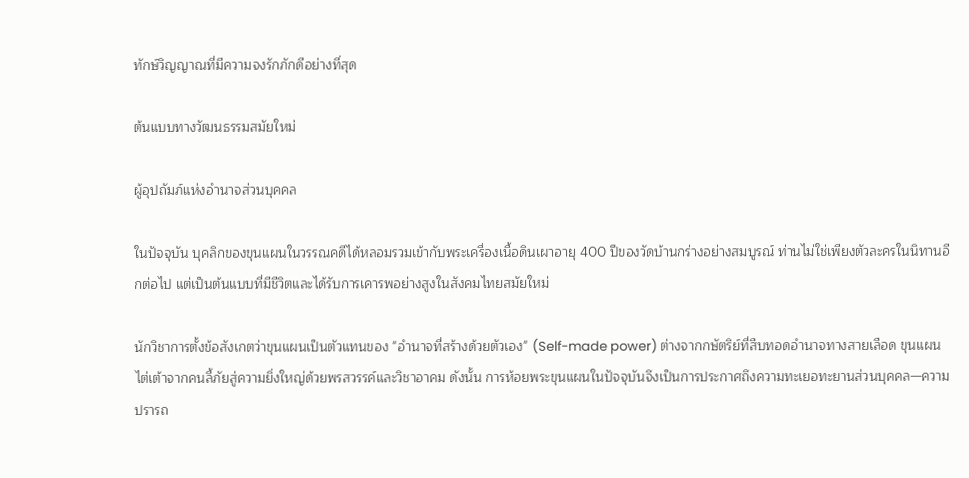ทักษ์วิญญาณที่มีความจงรักภักดีอย่างที่สุด

ต้นแบบทางวัฒนธรรมสมัยใหม่

ผู้อุปถัมภ์แห่งอำนาจส่วนบุคคล

ในปัจจุบัน บุคลิกของขุนแผนในวรรณคดีได้หลอมรวมเข้ากับพระเครื่องเนื้อดินเผาอายุ 400 ปีของวัดบ้านกร่างอย่างสมบูรณ์ ท่านไม่ใช่เพียงตัวละครในนิทานอีกต่อไป แต่เป็นต้นแบบที่มีชีวิตและได้รับการเคารพอย่างสูงในสังคมไทยสมัยใหม่

นักวิชาการตั้งข้อสังเกตว่าขุนแผนเป็นตัวแทนของ "อำนาจที่สร้างด้วยตัวเอง" (Self-made power) ต่างจากกษัตริย์ที่สืบทอดอำนาจทางสายเลือด ขุนแผนไต่เต้าจากคนลี้ภัยสู่ความยิ่งใหญ่ด้วยพรสวรรค์และวิชาอาคม ดังนั้น การห้อยพระขุนแผนในปัจจุบันจึงเป็นการประกาศถึงความทะเยอทะยานส่วนบุคคล—ความปรารถ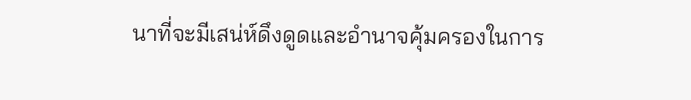นาที่จะมีเสน่ห์ดึงดูดและอำนาจคุ้มครองในการ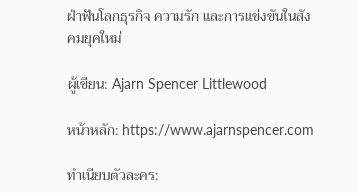ฝ่าฟันโลกธุรกิจ ความรัก และการแข่งขันในสังคมยุคใหม่

ผู้เขียน: Ajarn Spencer Littlewood

หน้าหลัก: https://www.ajarnspencer.com

ทำเนียบตัวละคร: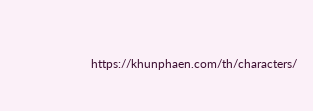https://khunphaen.com/th/characters/